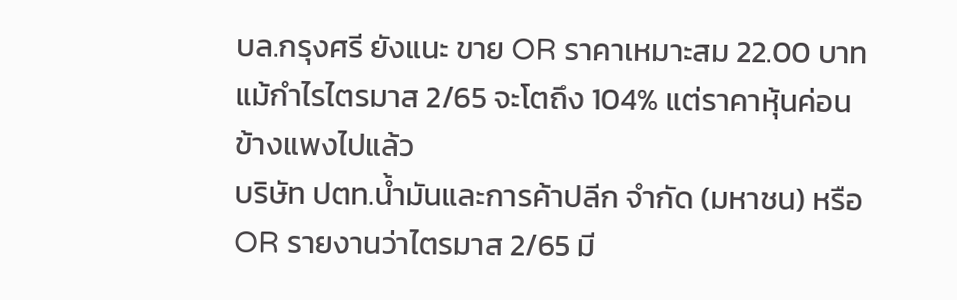บล.กรุงศรี ยังแนะ ขาย OR ราคาเหมาะสม 22.00 บาท แม้กำไรไตรมาส 2/65 จะโตถึง 104% แต่ราคาหุ้นค่อนข้างแพงไปแล้ว
บริษัท ปตท.น้ำมันและการค้าปลีก จำกัด (มหาชน) หรือ OR รายงานว่าไตรมาส 2/65 มี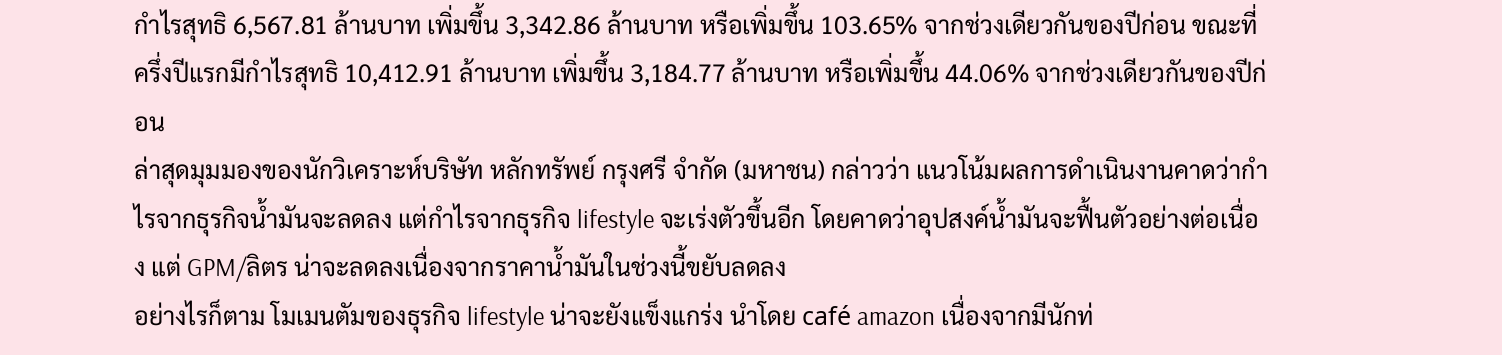กำไรสุทธิ 6,567.81 ล้านบาท เพิ่มขึ้น 3,342.86 ล้านบาท หรือเพิ่มขึ้น 103.65% จากช่วงเดียวกันของปีก่อน ขณะที่ครึ่งปีแรกมีกำไรสุทธิ 10,412.91 ล้านบาท เพิ่มขึ้น 3,184.77 ล้านบาท หรือเพิ่มขึ้น 44.06% จากช่วงเดียวกันของปีก่อน
ล่าสุดมุมมองของนักวิเคราะห์บริษัท หลักทรัพย์ กรุงศรี จำกัด (มหาชน) กล่าวว่า แนวโน้มผลการดำเนินงานคาดว่ากำไรจากธุรกิจน้ำมันจะลดลง แต่กำไรจากธุรกิจ lifestyle จะเร่งตัวขึ้นอีก โดยคาดว่าอุปสงค์น้ำมันจะฟื้นตัวอย่างต่อเนื่อง แต่ GPM/ลิตร น่าจะลดลงเนื่องจากราคาน้ำมันในช่วงนี้ขยับลดลง
อย่างไรก็ตาม โมเมนตัมของธุรกิจ lifestyle น่าจะยังแข็งแกร่ง นำโดย café amazon เนื่องจากมีนักท่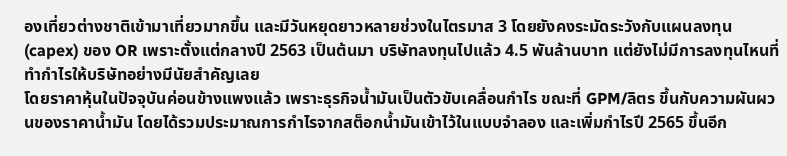องเที่ยวต่างชาติเข้ามาเที่ยวมากขึ้น และมีวันหยุดยาวหลายช่วงในไตรมาส 3 โดยยังคงระมัดระวังกับแผนลงทุน (capex) ของ OR เพราะตั้งแต่กลางปี 2563 เป็นต้นมา บริษัทลงทุนไปแล้ว 4.5 พันล้านบาท แต่ยังไม่มีการลงทุนไหนที่ทำกำไรให้บริษัทอย่างมีนัยสำคัญเลย
โดยราคาหุ้นในปัจจุบันค่อนข้างแพงแล้ว เพราะธุรกิจน้ำมันเป็นตัวขับเคลื่อนกำไร ขณะที่ GPM/ลิตร ขึ้นกับความผันผวนของราคาน้ำมัน โดยได้รวมประมาณการกำไรจากสต็อกน้ำมันเข้าไว้ในแบบจำลอง และเพิ่มกำไรปี 2565 ขึ้นอีก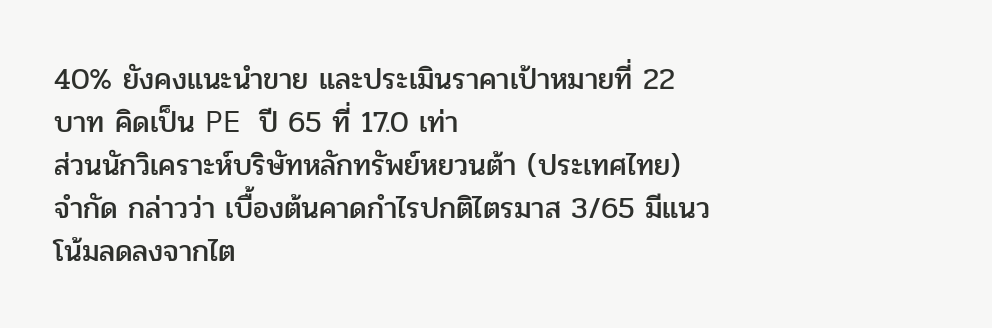40% ยังคงแนะนำขาย และประเมินราคาเป้าหมายที่ 22 บาท คิดเป็น PE ปี 65 ที่ 17.0 เท่า
ส่วนนักวิเคราะห์บริษัทหลักทรัพย์หยวนต้า (ประเทศไทย) จำกัด กล่าวว่า เบื้องต้นคาดกำไรปกติไตรมาส 3/65 มีแนวโน้มลดลงจากไต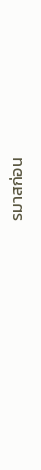รมาสก่อน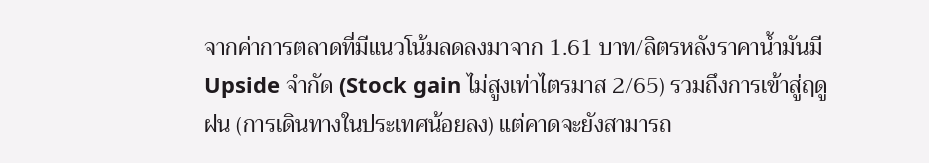จากค่าการตลาดที่มีแนวโน้มลดลงมาจาก 1.61 บาท/ลิตรหลังราคาน้ำมันมี Upside จำกัด (Stock gain ไม่สูงเท่าไตรมาส 2/65) รวมถึงการเข้าสู่ฤดูฝน (การเดินทางในประเทศน้อยลง) แต่คาดจะยังสามารถ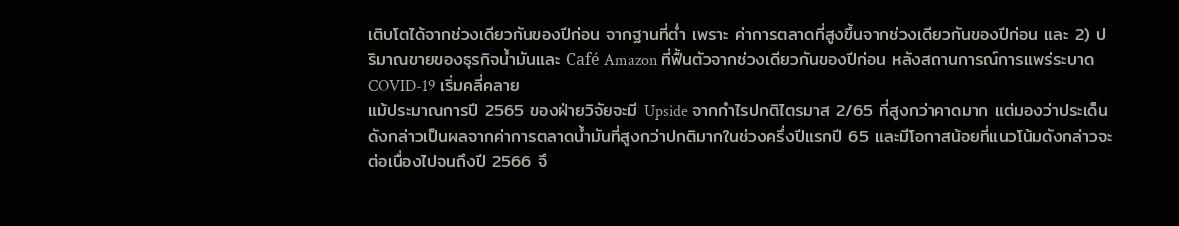เติบโตได้จากช่วงเดียวกันของปีก่อน จากฐานที่ต่ำ เพราะ ค่าการตลาดที่สูงขึ้นจากช่วงเดียวกันของปีก่อน และ 2) ปริมาณขายของธุรกิจน้ำมันและ Café Amazon ที่ฟื้นตัวจากช่วงเดียวกันของปีก่อน หลังสถานการณ์การแพร่ระบาด COVID-19 เริ่มคลี่คลาย
แม้ประมาณการปี 2565 ของฝ่ายวิจัยจะมี Upside จากกำไรปกติไตรมาส 2/65 ที่สูงกว่าคาดมาก แต่มองว่าประเด็นดังกล่าวเป็นผลจากค่าการตลาดน้ำมันที่สูงกว่าปกติมากในช่วงครึ่งปีแรกปี 65 และมีโอกาสน้อยที่แนวโน้มดังกล่าวจะต่อเนื่องไปจนถึงปี 2566 จึ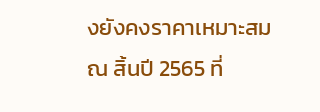งยังคงราคาเหมาะสม ณ สิ้นปี 2565 ที่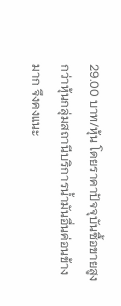29.00 บาท/หุ้น โดยราคาปัจจุบันซื้อขายสูงกว่าหุ้นกลุ่มสถานีบริการน้ำมันอื่นค่อนข้างมาก จึงคงแนะ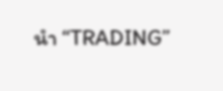นำ “TRADING”